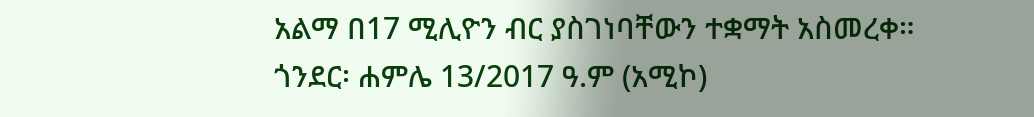አልማ በ17 ሚሊዮን ብር ያስገነባቸውን ተቋማት አስመረቀ።
ጎንደር፡ ሐምሌ 13/2017 ዓ.ም (አሚኮ)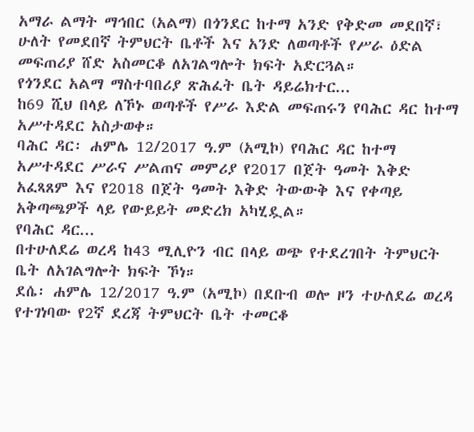አማራ ልማት ማኅበር (አልማ) በጎንደር ከተማ አንድ የቅድመ መደበኛ፣ ሁለት የመደበኛ ትምህርት ቤቶች እና አንድ ለወጣቶች የሥራ ዕድል መፍጠሪያ ሸድ አስመርቆ ለአገልግሎት ክፍት አድርጓል።
የጎንደር አልማ ማስተባበሪያ ጽሕፈት ቤት ዳይሬክተር...
ከ69 ሺህ በላይ ለኾኑ ወጣቶች የሥራ እድል መፍጠሩን የባሕር ዳር ከተማ አሥተዳደር አስታወቀ።
ባሕር ዳር፡ ሐምሌ 12/2017 ዓ.ም (አሚኮ) የባሕር ዳር ከተማ አሥተዳደር ሥራና ሥልጠና መምሪያ የ2017 በጀት ዓመት እቅድ አፈጻጸም እና የ2018 በጀት ዓመት እቅድ ትውውቅ እና የቀጣይ አቅጣጫዎች ላይ የውይይት መድረክ አካሂዷል።
የባሕር ዳር...
በተሁለደሬ ወረዳ ከ43 ሚሊዮን ብር በላይ ወጭ የተደረገበት ትምህርት ቤት ለአገልግሎት ክፍት ኾነ።
ደሴ፡ ሐምሌ 12/2017 ዓ.ም (አሚኮ) በደቡብ ወሎ ዞን ተሁለደሬ ወረዳ የተገነባው የ2ኛ ደረጃ ትምህርት ቤት ተመርቆ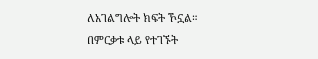ለአገልግሎት ክፍት ኾኗል።
በምርቃቱ ላይ የተገኙት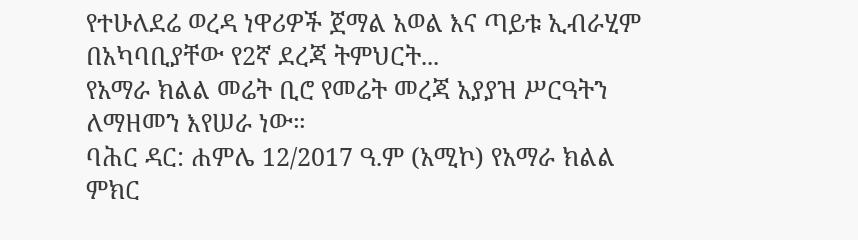የተሁለደሬ ወረዳ ነዋሪዎች ጀማል አወል እና ጣይቱ ኢብራሂም በአካባቢያቸው የ2ኛ ደረጃ ትምህርት...
የአማራ ክልል መሬት ቢሮ የመሬት መረጃ አያያዝ ሥርዓትን ለማዘመን እየሠራ ነው።
ባሕር ዳር: ሐምሌ 12/2017 ዓ.ም (አሚኮ) የአማራ ክልል ምክር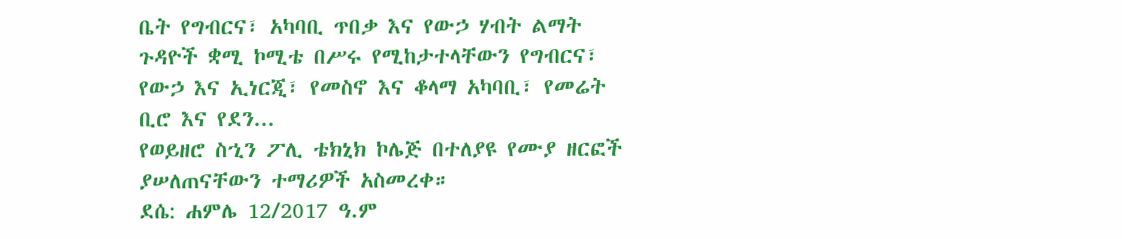ቤት የግብርና፣ አካባቢ ጥበቃ እና የውኃ ሃብት ልማት ጉዳዮች ቋሚ ኮሚቴ በሥሩ የሚከታተላቸውን የግብርና፣ የውኃ እና ኢነርጂ፣ የመስኖ እና ቆላማ አካባቢ፣ የመሬት ቢሮ እና የደን...
የወይዘሮ ስኂን ፖሊ ቴክኒክ ኮሌጅ በተለያዩ የሙያ ዘርፎች ያሠለጠናቸውን ተማሪዎች አስመረቀ።
ደሴ: ሐምሌ 12/2017 ዓ.ም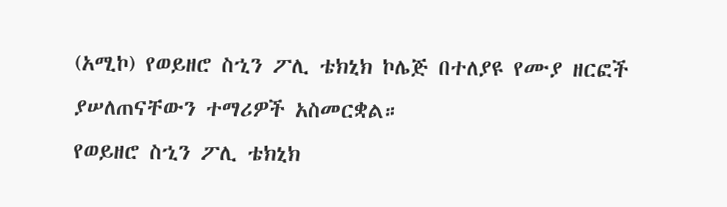(አሚኮ) የወይዘሮ ስኂን ፖሊ ቴክኒክ ኮሌጅ በተለያዩ የሙያ ዘርፎች ያሠለጠናቸውን ተማሪዎች አስመርቋል።
የወይዘሮ ስኂን ፖሊ ቴክኒክ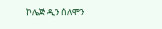ኮሌጅ ዲን ሰለሞን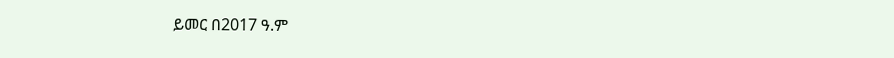ይመር በ2017 ዓ.ም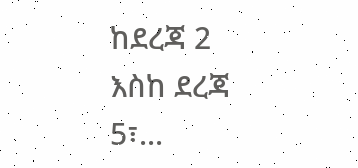ከደረጃ 2 እስከ ደረጃ 5፣...